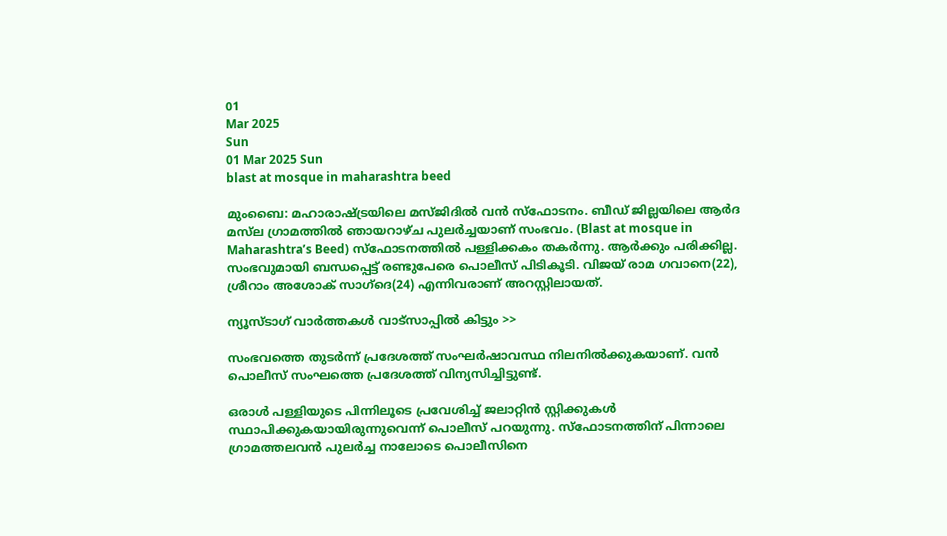01
Mar 2025
Sun
01 Mar 2025 Sun
blast at mosque in maharashtra beed

മുംബൈ: മഹാരാഷ്ട്രയിലെ മസ്ജിദില്‍ വന്‍ സ്‌ഫോടനം. ബീഡ് ജില്ലയിലെ ആര്‍ദ മസ്‌ല ഗ്രാമത്തില്‍ ഞായറാഴ്ച പുലര്‍ച്ചയാണ് സംഭവം. (Blast at mosque in Maharashtra’s Beed) സ്‌ഫോടനത്തില്‍ പള്ളിക്കകം തകര്‍ന്നു. ആര്‍ക്കും പരിക്കില്ല. സംഭവുമായി ബന്ധപ്പെട്ട് രണ്ടുപേരെ പൊലീസ് പിടികൂടി. വിജയ് രാമ ഗവാനെ(22), ശ്രീറാം അശോക് സാഗ്‌ദെ(24) എന്നിവരാണ് അറസ്റ്റിലായത്.

ന്യൂസ്ടാഗ് വാര്‍ത്തകള്‍ വാട്‌സാപ്പില്‍ കിട്ടും >>

സംഭവത്തെ തുടര്‍ന്ന് പ്രദേശത്ത് സംഘര്‍ഷാവസ്ഥ നിലനില്‍ക്കുകയാണ്. വന്‍ പൊലീസ് സംഘത്തെ പ്രദേശത്ത് വിന്യസിച്ചിട്ടുണ്ട്.

ഒരാള്‍ പള്ളിയുടെ പിന്നിലൂടെ പ്രവേശിച്ച് ജലാറ്റിന്‍ സ്റ്റിക്കുകള്‍ സ്ഥാപിക്കുകയായിരുന്നുവെന്ന് പൊലീസ് പറയുന്നു. സ്‌ഫോടനത്തിന് പിന്നാലെ ഗ്രാമത്തലവന്‍ പുലര്‍ച്ച നാലോടെ പൊലീസിനെ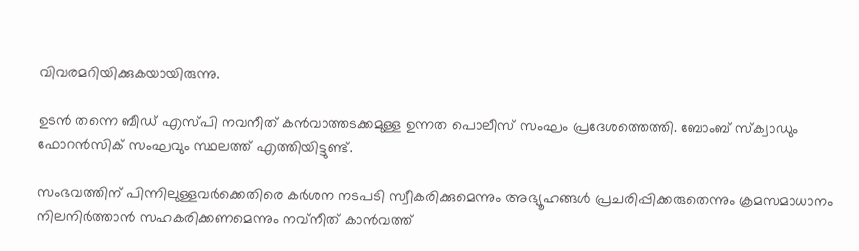വിവരമറിയിക്കുകയായിരുന്നു.

ഉടന്‍ തന്നെ ബീഡ് എസ്പി നവനീത് കന്‍വാത്തടക്കമുള്ള ഉന്നത പൊലീസ് സംഘം പ്രദേശത്തെത്തി. ബോംബ് സ്‌ക്വാഡും ഫോറന്‍സിക് സംഘവും സ്ഥലത്ത് എത്തിയിട്ടുണ്ട്.

സംഭവത്തിന് പിന്നിലുള്ളവര്‍ക്കെതിരെ കര്‍ശന നടപടി സ്വീകരിക്കുമെന്നും അഭ്യൂഹങ്ങള്‍ പ്രചരിപ്പിക്കരുതെന്നും ക്രമസമാധാനം നിലനിര്‍ത്താന്‍ സഹകരിക്കണമെന്നും നവ്‌നീത് കാന്‍വത്ത്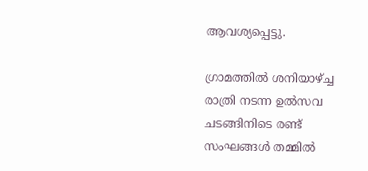ആവശ്യപ്പെട്ടു.

ഗ്രാമത്തില്‍ ശനിയാഴ്ച്ച രാത്രി നടന്ന ഉല്‍സവ ചടങ്ങിനിടെ രണ്ട് സംഘങ്ങള്‍ തമ്മില്‍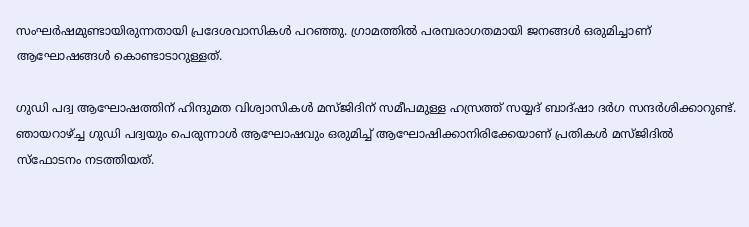സംഘര്‍ഷമുണ്ടായിരുന്നതായി പ്രദേശവാസികള്‍ പറഞ്ഞു. ഗ്രാമത്തില്‍ പരമ്പരാഗതമായി ജനങ്ങള്‍ ഒരുമിച്ചാണ് ആഘോഷങ്ങള്‍ കൊണ്ടാടാറുള്ളത്.

ഗുഡി പദ്വ ആഘോഷത്തിന് ഹിന്ദുമത വിശ്വാസികള്‍ മസ്ജിദിന് സമീപമുള്ള ഹസ്രത്ത് സയ്യദ് ബാദ്ഷാ ദര്‍ഗ സന്ദര്‍ശിക്കാറുണ്ട്. ഞായറാഴ്ച്ച ഗുഡി പദ്വയും പെരുന്നാള്‍ ആഘോഷവും ഒരുമിച്ച് ആഘോഷിക്കാനിരിക്കേയാണ് പ്രതികള്‍ മസ്ജിദില്‍ സ്‌ഫോടനം നടത്തിയത്.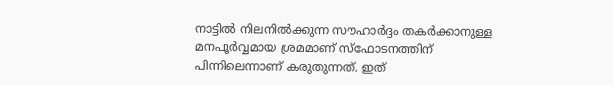നാട്ടില്‍ നിലനില്‍ക്കുന്ന സൗഹാര്‍ദ്ദം തകര്‍ക്കാനുള്ള മനപൂര്‍വ്വമായ ശ്രമമാണ് സ്‌ഫോടനത്തിന് പിന്നിലെന്നാണ് കരുതുന്നത്. ഇത്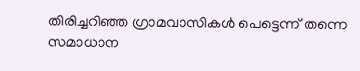തിരിച്ചറിഞ്ഞ ഗ്രാമവാസികള്‍ പെട്ടെന്ന് തന്നെ സമാധാന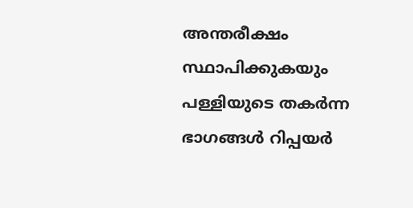അന്തരീക്ഷം സ്ഥാപിക്കുകയും പള്ളിയുടെ തകര്‍ന്ന ഭാഗങ്ങള്‍ റിപ്പയര്‍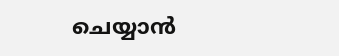ചെയ്യാന്‍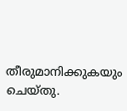തീരുമാനിക്കുകയും ചെയ്തു.